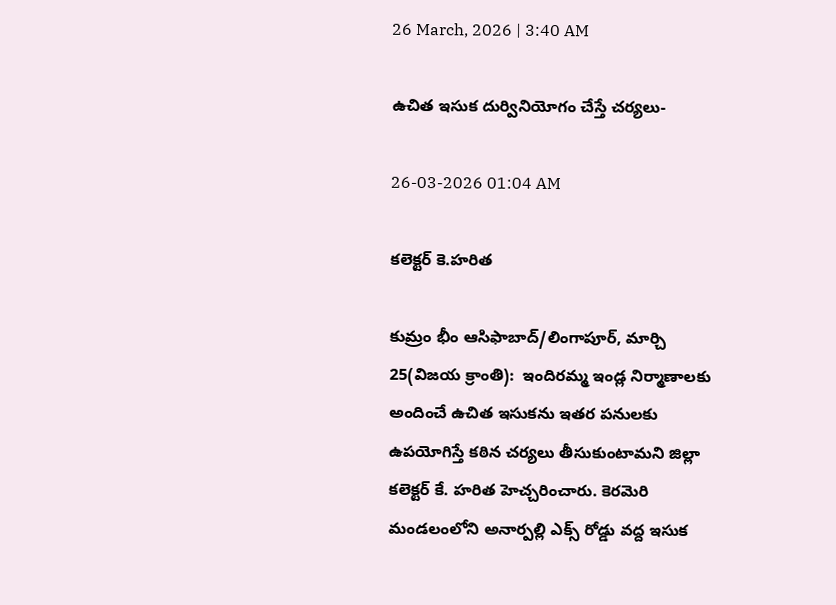26 March, 2026 | 3:40 AM

ఉచిత ఇసుక దుర్వినియోగం చేస్తే చర్యలు-

26-03-2026 01:04 AM

కలెక్టర్ కె.హరిత

కుమ్రం భీం ఆసిఫాబాద్/లింగాపూర్, మార్చి 25(విజయ క్రాంతి):  ఇందిరమ్మ ఇండ్ల నిర్మాణాలకు అందించే ఉచిత ఇసుకను ఇతర పనులకు ఉపయోగిస్తే కఠిన చర్యలు తీసుకుంటామని జిల్లా కలెక్టర్ కే. హరిత హెచ్చరించారు. కెరమెరి మండలంలోని అనార్పల్లి ఎక్స్ రోడ్డు వద్ద ఇసుక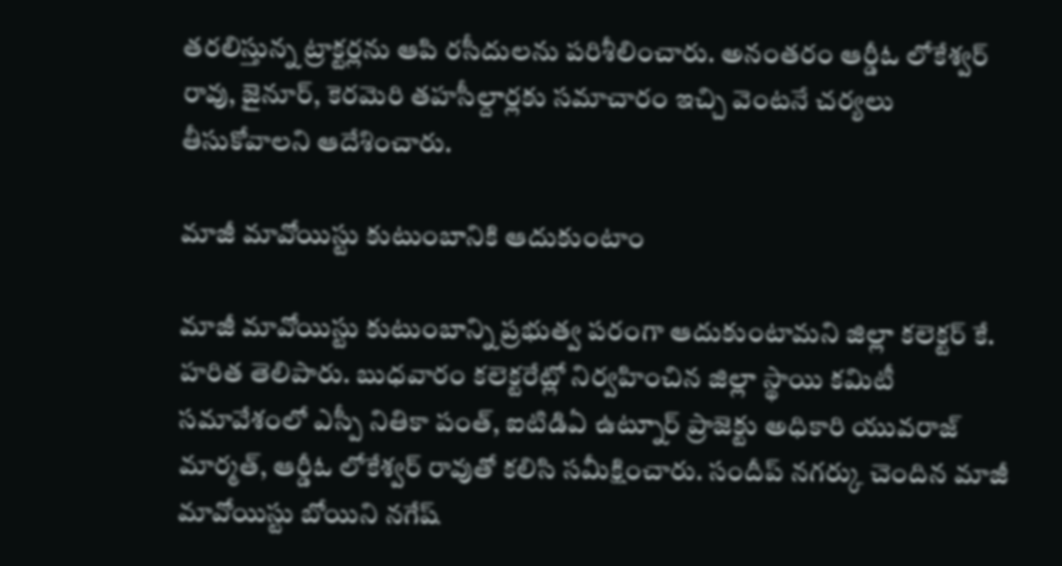తరలిస్తున్న ట్రాక్టర్లను ఆపి రసీదులను పరిశీలించారు. అనంతరం ఆర్డీఓ లోకేశ్వర్ రావు, జైనూర్, కెరమెరి తహసీల్దార్లకు సమాచారం ఇచ్చి వెంటనే చర్యలు తీసుకోవాలని ఆదేశించారు.

మాజీ మావోయిస్టు కుటుంబానికి ఆదుకుంటాం

మాజీ మావోయిస్టు కుటుంబాన్ని ప్రభుత్వ పరంగా ఆదుకుంటామని జిల్లా కలెక్టర్ కే. హరిత తెలిపారు. బుధవారం కలెక్టరేట్లో నిర్వహించిన జిల్లా స్థాయి కమిటీ సమావేశంలో ఎస్పీ నితికా పంత్, ఐటిడిఏ ఉట్నూర్ ప్రాజెక్టు అధికారి యువరాజ్ మార్మత్, ఆర్డీఓ లోకేశ్వర్ రావుతో కలిసి సమీక్షించారు. సందీప్ నగర్కు చెందిన మాజీ మావోయిస్టు బోయిని నగేష్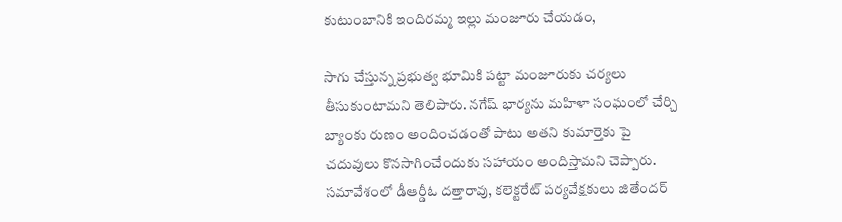కుటుంబానికి ఇందిరమ్మ ఇల్లు మంజూరు చేయడం,

సాగు చేస్తున్న ప్రభుత్వ భూమికి పట్టా మంజూరుకు చర్యలు తీసుకుంటామని తెలిపారు. నగేష్ భార్యను మహిళా సంఘంలో చేర్చి బ్యాంకు రుణం అందించడంతో పాటు అతని కుమార్తెకు పై చదువులు కొనసాగించేందుకు సహాయం అందిస్తామని చెప్పారు. సమావేశంలో డీఆర్డీఓ దత్తారావు, కలెక్టరేట్ పర్యవేక్షకులు జితేందర్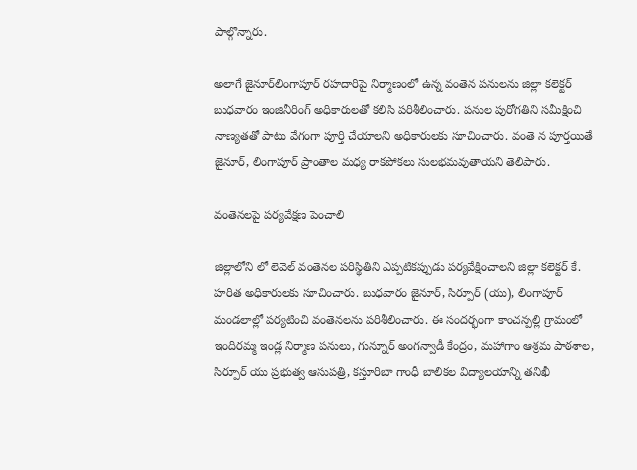పాల్గొన్నారు.

అలాగే జైనూర్‌లింగాపూర్ రహదారిపై నిర్మాణంలో ఉన్న వంతెన పనులను జిల్లా కలెక్టర్ బుధవారం ఇంజినీరింగ్ అధికారులతో కలిసి పరిశీలించారు. పనుల పురోగతిని సమీక్షించి నాణ్యతతో పాటు వేగంగా పూర్తి చేయాలని అధికారులకు సూచించారు. వంతె న పూర్తయితే జైనూర్, లింగాపూర్ ప్రాంతాల మధ్య రాకపోకలు సులభమవుతాయని తెలిపారు.

వంతెనలపై పర్యవేక్షణ పెంచాలి

జిల్లాలోని లో లెవెల్ వంతెనల పరిస్థితిని ఎప్పటికప్పుడు పర్యవేక్షించాలని జిల్లా కలెక్టర్ కే. హరిత అధికారులకు సూచించారు. బుధవారం జైనూర్, సిర్పూర్ (యు), లింగాపూర్ మండలాల్లో పర్యటించి వంతెనలను పరిశీలించారు. ఈ సందర్భంగా కాంచన్పల్లి గ్రామంలో ఇందిరమ్మ ఇండ్ల నిర్మాణ పనులు, గున్నూర్ అంగన్వాడీ కేంద్రం, మహాగాం ఆశ్రమ పాఠశాల, సిర్పూర్ యు ప్రభుత్వ ఆసుపత్రి, కస్తూరిబా గాంధీ బాలికల విద్యాలయాన్ని తనిఖీ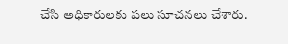చేసి అధికారులకు పలు సూచనలు చేశారు.